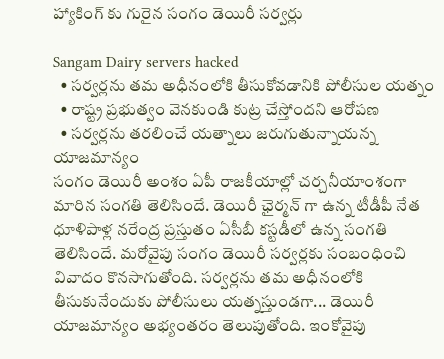హ్యాకింగ్ కు గురైన సంగం డెయిరీ సర్వర్లు

Sangam Dairy servers hacked
  • సర్వర్లను తమ అధీనంలోకి తీసుకోవడానికి పోలీసుల యత్నం
  • రాష్ట్ర ప్రభుత్వం వెనకుండి కుట్ర చేస్తోందని ఆరోపణ
  • సర్వర్లను తరలించే యత్నాలు జరుగుతున్నాయన్న యాజమాన్యం
సంగం డెయిరీ అంశం ఏపీ రాజకీయాల్లో చర్చనీయాంశంగా మారిన సంగతి తెలిసిందే. డెయిరీ ఛైర్మన్ గా ఉన్న టీడీపీ నేత ధూళిపాళ్ల నరేంద్ర ప్రస్తుతం ఏసీబీ కస్టడీలో ఉన్న సంగతి తెలిసిందే. మరోవైపు సంగం డెయిరీ సర్వర్లకు సంబంధించి వివాదం కొనసాగుతోంది. సర్వర్లను తమ అధీనంలోకి తీసుకునేందుకు పోలీసులు యత్నస్తుండగా... డెయిరీ యాజమాన్యం అభ్యంతరం తెలుపుతోంది. ఇంకోవైపు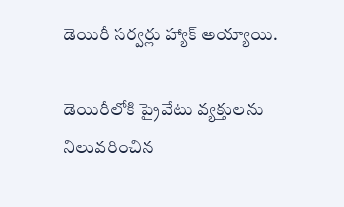డెయిరీ సర్వర్లు హ్యాక్ అయ్యాయి.

డెయిరీలోకి ప్రైవేటు వ్యక్తులను నిలువరించిన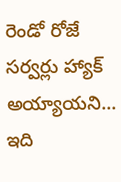రెండో రోజే సర్వర్లు హ్యాక్ అయ్యాయని... ఇది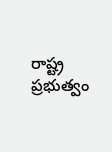రాష్ట్ర ప్రభుత్వం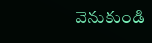వెనుకుండి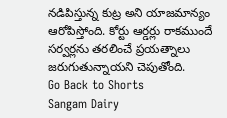నడిపిస్తున్న కుట్ర అని యాజమాన్యం ఆరోపిస్తోంది. కోర్టు ఆర్డర్లు రాకముందే సర్వర్లను తరలించే ప్రయత్నాలు జరుగుతున్నాయని చెపుతోంది.
Go Back to Shorts
Sangam Dairy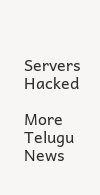Servers
Hacked

More Telugu News